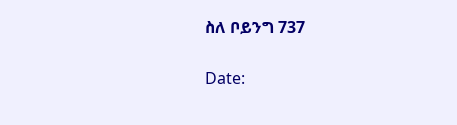ስለ ቦይንግ 737

Date: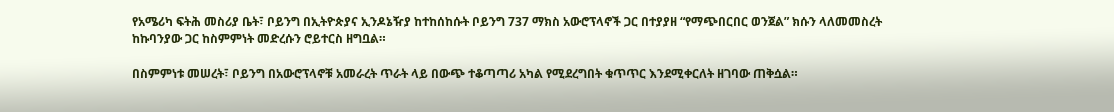የአሜሪካ ፍትሕ መስሪያ ቤት፣ ቦይንግ በኢትዮጵያና ኢንዶኔዥያ ከተከሰከሱት ቦይንግ 737 ማክስ አውሮፕላኖች ጋር በተያያዘ “የማጭበርበር ወንጀል” ክሱን ላለመመስረት ከኩባንያው ጋር ከስምምነት መድረሱን ሮይተርስ ዘግቧል።

በስምምነቱ መሠረት፣ ቦይንግ በአውሮፕላኖቹ አመራረት ጥራት ላይ በውጭ ተቆጣጣሪ አካል የሚደረግበት ቁጥጥር እንደሚቀርለት ዘገባው ጠቅሷል።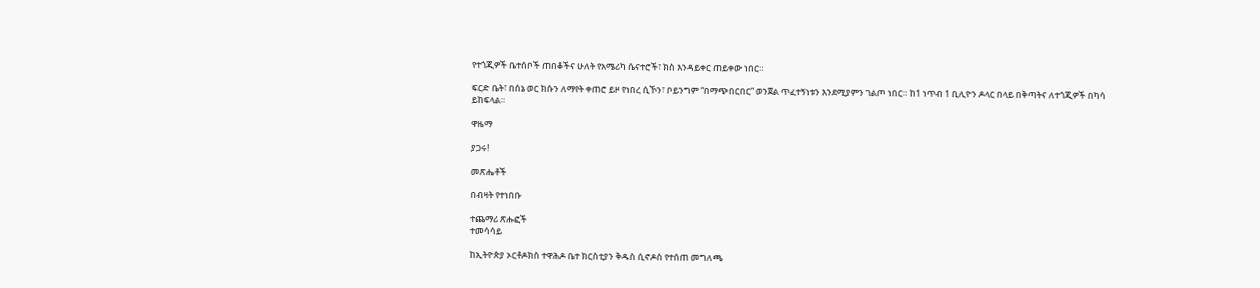የተጎጂዎች ቤተሰቦች ጠበቆችና ሁለት የአሜሪካ ሴናተሮች፣ ክስ እንዳይቀር ጠይቀው ነበር።

ፍርድ ቤት፣ በሰኔ ወር ክሱን ለማየት ቀጠሮ ይዞ የነበረ ሲኾን፣ ቦይንግም “በማጭበርበር” ወንጀል ጥፈተኝነቱን እንደሚያምን ገልጦ ነበር። ከ1 ነጥብ 1 ቢሊዮን ዶላር በላይ በቅጣትና ለተጎጂዎች በካሳ ይከፍላል።

ዋዜማ

ያጋሩ!

መጽሔቶች

በብዛት የተነበቡ

ተጨማሪ ጽሑፎች
ተመሳሳይ

ከኢትዮጵያ ኦርቶዶክስ ተዋሕዶ ቤተ ክርስቲያን ቅዱስ ሲኖዶስ የተሰጠ መግለጫ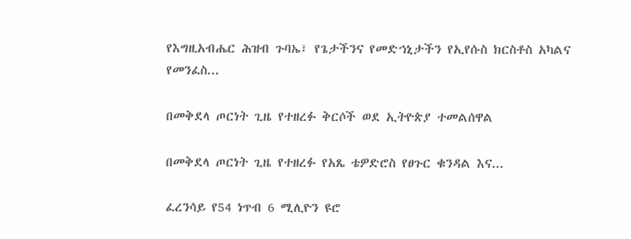የእግዚአብሔር ሕዝብ ጉባኤ፣ የጌታችንና የመድኀኒታችን የኢየሱስ ክርስቶስ አካልና የመንፈስ...

በመቅደላ ጦርነት ጊዜ የተዘረፉ ቅርሶች ወደ ኢትዮጵያ ተመልሰዋል

በመቅደላ ጦርነት ጊዜ የተዘረፉ የአጼ ቴዎድሮስ የፀጉር ቁንዳል እና...

ፈረንሳይ የ54 ነጥብ 6 ሚሊዮን ዩሮ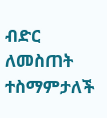ብድር ለመስጠት ተስማምታለች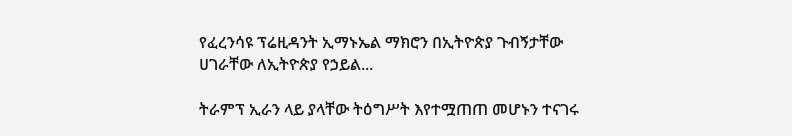የፈረንሳዩ ፕሬዚዳንት ኢማኑኤል ማክሮን በኢትዮጵያ ጉብኝታቸው ሀገራቸው ለኢትዮጵያ የኃይል...

ትራምፕ ኢራን ላይ ያላቸው ትዕግሥት እየተሟጠጠ መሆኑን ተናገሩ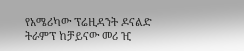የአሜሪካው ፕሬዚዳንት ዶናልድ ትራምፕ ከቻይናው መሪ ዢ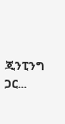ጂንፒንግ ጋር...